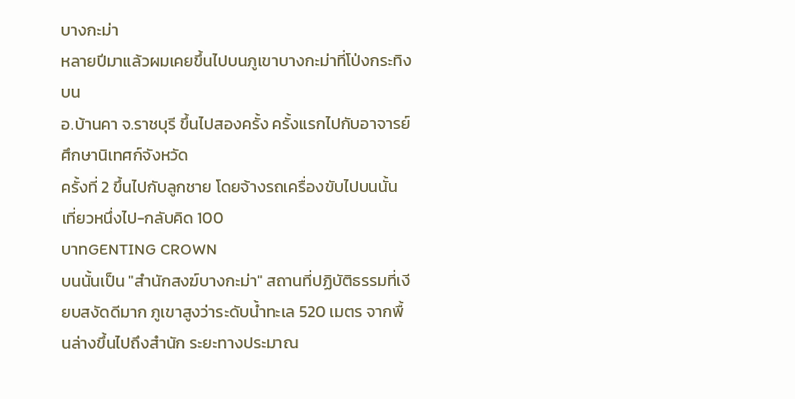บางกะม่า
หลายปีมาแล้วผมเคยขึ้นไปบนภูเขาบางกะม่าที่โป่งกระทิงบน
อ.บ้านคา จ.ราชบุรี ขึ้นไปสองครั้ง ครั้งแรกไปกับอาจารย์ ศึกษานิเทศก์จังหวัด
ครั้งที่ 2 ขึ้นไปกับลูกชาย โดยจ้างรถเครื่องขับไปบนนั้น เที่ยวหนึ่งไป-กลับคิด 100
บาทGENTING CROWN
บนนั้นเป็น "สำนักสงฆ์บางกะม่า" สถานที่ปฏิบัติธรรมที่เงียบสงัดดีมาก ภูเขาสูงว่าระดับน้ำทะเล 520 เมตร จากพื้นล่างขึ้นไปถึงสำนัก ระยะทางประมาณ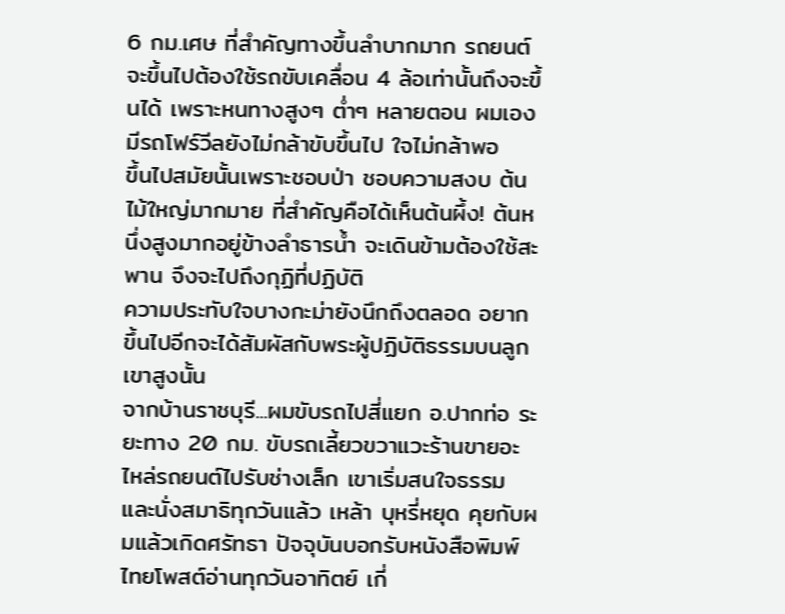6 กม.เศษ ที่สำคัญทางขึ้นลำบากมาก รถยนต์จะขึ้นไปต้องใช้รถขับเคลื่อน 4 ล้อเท่านั้นถึงจะขึ้นได้ เพราะหนทางสูงๆ ต่ำๆ หลายตอน ผมเองมีรถโฟร์วีลยังไม่กล้าขับขึ้นไป ใจไม่กล้าพอ
ขึ้นไปสมัยนั้นเพราะชอบป่า ชอบความสงบ ต้นไม้ใหญ่มากมาย ที่สำคัญคือได้เห็นต้นผึ้ง! ต้นหนึ่งสูงมากอยู่ข้างลำธารน้ำ จะเดินข้ามต้องใช้สะพาน จึงจะไปถึงกุฏิที่ปฏิบัติ
ความประทับใจบางกะม่ายังนึกถึงตลอด อยากขึ้นไปอีกจะได้สัมผัสกับพระผู้ปฏิบัติธรรมบนลูกเขาสูงนั้น
จากบ้านราชบุรี...ผมขับรถไปสี่แยก อ.ปากท่อ ระยะทาง 20 กม. ขับรถเลี้ยวขวาแวะร้านขายอะไหล่รถยนต์ไปรับช่างเล็ก เขาเริ่มสนใจธรรมและนั่งสมาธิทุกวันแล้ว เหล้า บุหรี่หยุด คุยกับผมแล้วเกิดศรัทธา ปัจจุบันบอกรับหนังสือพิมพ์ไทยโพสต์อ่านทุกวันอาทิตย์ เกี่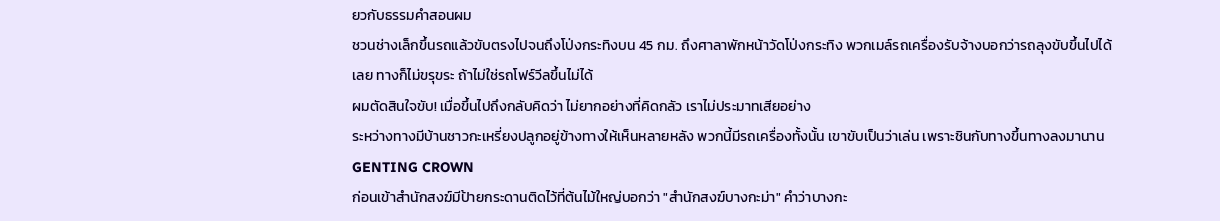ยวกับธรรมคำสอนผม
ชวนช่างเล็กขึ้นรถแล้วขับตรงไปจนถึงโป่งกระทิงบน 45 กม. ถึงศาลาพักหน้าวัดโป่งกระทิง พวกเมล์รถเครื่องรับจ้างบอกว่ารถลุงขับขึ้นไปได้เลย ทางก็ไม่ขรุขระ ถ้าไม่ใช่รถโฟร์วีลขึ้นไม่ได้
ผมตัดสินใจขับ! เมื่อขึ้นไปถึงกลับคิดว่า ไม่ยากอย่างที่คิดกลัว เราไม่ประมาทเสียอย่าง
ระหว่างทางมีบ้านชาวกะเหรี่ยงปลูกอยู่ข้างทางให้เห็นหลายหลัง พวกนี้มีรถเครื่องทั้งนั้น เขาขับเป็นว่าเล่น เพราะชินกับทางขึ้นทางลงมานานGENTING CROWN
ก่อนเข้าสำนักสงฆ์มีป้ายกระดานติดไว้ที่ต้นไม้ใหญ่บอกว่า "สำนักสงฆ์บางกะม่า" คำว่าบางกะ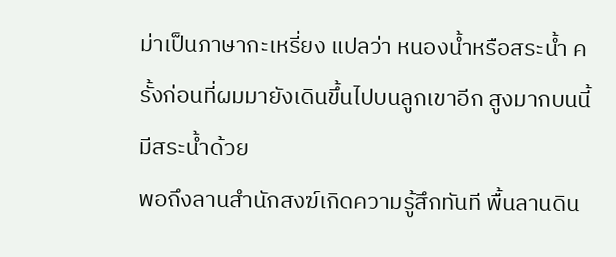ม่าเป็นภาษากะเหรี่ยง แปลว่า หนองน้ำหรือสระน้ำ ครั้งก่อนที่ผมมายังเดินขึ้นไปบนลูกเขาอีก สูงมากบนนี้มีสระน้ำด้วย
พอถึงลานสำนักสงฆ์เกิดความรู้สึกทันที พื้นลานดิน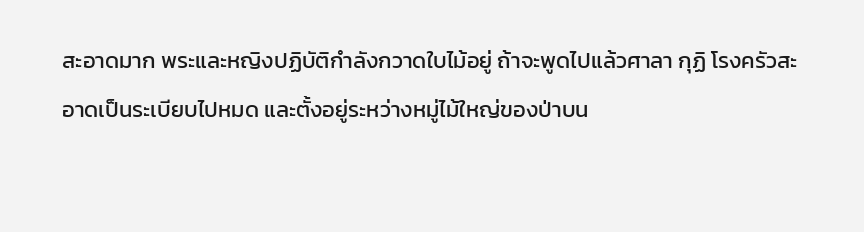สะอาดมาก พระและหญิงปฏิบัติกำลังกวาดใบไม้อยู่ ถ้าจะพูดไปแล้วศาลา กุฏิ โรงครัวสะอาดเป็นระเบียบไปหมด และตั้งอยู่ระหว่างหมู่ไม้ใหญ่ของป่าบน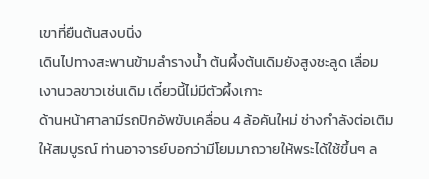เขาที่ยืนต้นสงบนิ่ง
เดินไปทางสะพานข้ามลำรางน้ำ ต้นผึ้งต้นเดิมยังสูงชะลูด เลื่อมเงานวลขาวเช่นเดิม เดี๋ยวนี้ไม่มีตัวผึ้งเกาะ
ด้านหน้าศาลามีรถปิกอัพขับเคลื่อน 4 ล้อคันใหม่ ช่างกำลังต่อเติมให้สมบูรณ์ ท่านอาจารย์บอกว่ามีโยมมาถวายให้พระได้ใช้ขึ้นๆ ล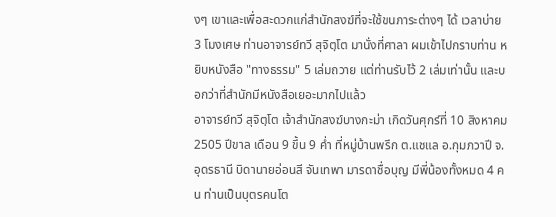งๆ เขาและเพื่อสะดวกแก่สำนักสงฆ์ที่จะใช้ขนภาระต่างๆ ได้ เวลาบ่าย 3 โมงเศษ ท่านอาจารย์ทวี สุจิตฺโต มานั่งที่ศาลา ผมเข้าไปกราบท่าน หยิบหนังสือ "ทางธรรม" 5 เล่มถวาย แต่ท่านรับไว้ 2 เล่มเท่านั้น และบอกว่าที่สำนักมีหนังสือเยอะมากไปแล้ว
อาจารย์ทวี สุจิตฺโต เจ้าสำนักสงฆ์บางกะม่า เกิดวันศุกร์ที่ 10 สิงหาคม 2505 ปีขาล เดือน 9 ขึ้น 9 ค่ำ ที่หมู่บ้านพรึก ต.แชแล อ.กุมภวาปี จ.อุดรธานี บิดานายอ่อนสี จันเทพา มารดาชื่อบุญ มีพี่น้องทั้งหมด 4 คน ท่านเป็นบุตรคนโต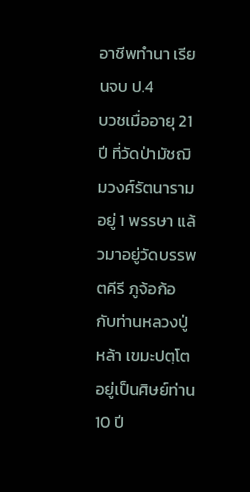อาชีพทำนา เรียนจบ ป.4
บวชเมื่ออายุ 21 ปี ที่วัดป่ามัชฌิมวงศ์รัตนาราม อยู่ 1 พรรษา แล้วมาอยู่วัดบรรพตคีรี ภูจ้อก้อ กับท่านหลวงปู่หล้า เขมะปตฺโต อยู่เป็นศิษย์ท่าน 10 ปี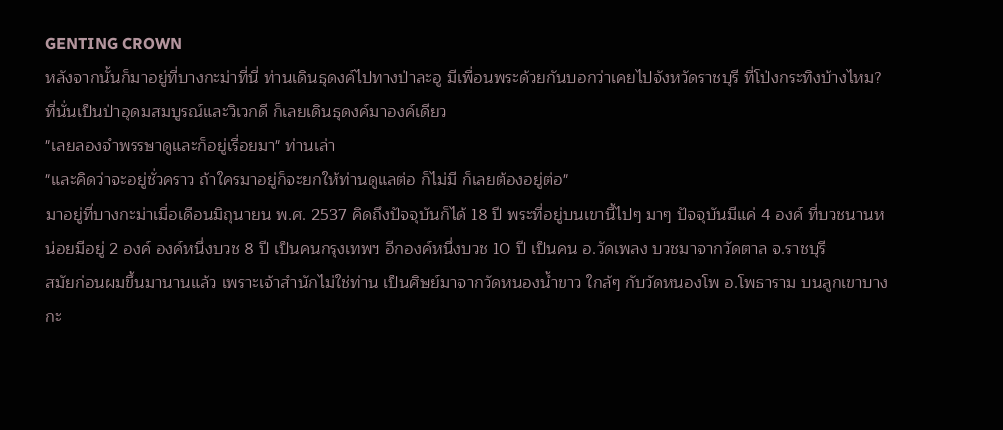GENTING CROWN
หลังจากนั้นก็มาอยู่ที่บางกะม่าที่นี่ ท่านเดินธุดงค์ไปทางป่าละอู มีเพื่อนพระด้วยกันบอกว่าเคยไปจังหวัดราชบุรี ที่โป่งกระทิงบ้างไหม? ที่นั่นเป็นป่าอุดมสมบูรณ์และวิเวกดี ก็เลยเดินธุดงค์มาองค์เดียว
"เลยลองจำพรรษาดูและก็อยู่เรื่อยมา" ท่านเล่า
"และคิดว่าจะอยู่ชั่วคราว ถ้าใครมาอยู่ก็จะยกให้ท่านดูแลต่อ ก็ไม่มี ก็เลยต้องอยู่ต่อ"
มาอยู่ที่บางกะม่าเมื่อเดือนมิถุนายน พ.ศ. 2537 คิดถึงปัจจุบันก็ได้ 18 ปี พระที่อยู่บนเขานี้ไปๆ มาๆ ปัจจุบันมีแค่ 4 องค์ ที่บวชนานหน่อยมีอยู่ 2 องค์ องค์หนึ่งบวช 8 ปี เป็นคนกรุงเทพฯ อีกองค์หนึ่งบวช 10 ปี เป็นคน อ.วัดเพลง บวชมาจากวัดตาล จ.ราชบุรี
สมัยก่อนผมขึ้นมานานแล้ว เพราะเจ้าสำนักไม่ใช่ท่าน เป็นศิษย์มาจากวัดหนองน้ำขาว ใกล้ๆ กับวัดหนองโพ อ.โพธาราม บนลูกเขาบางกะ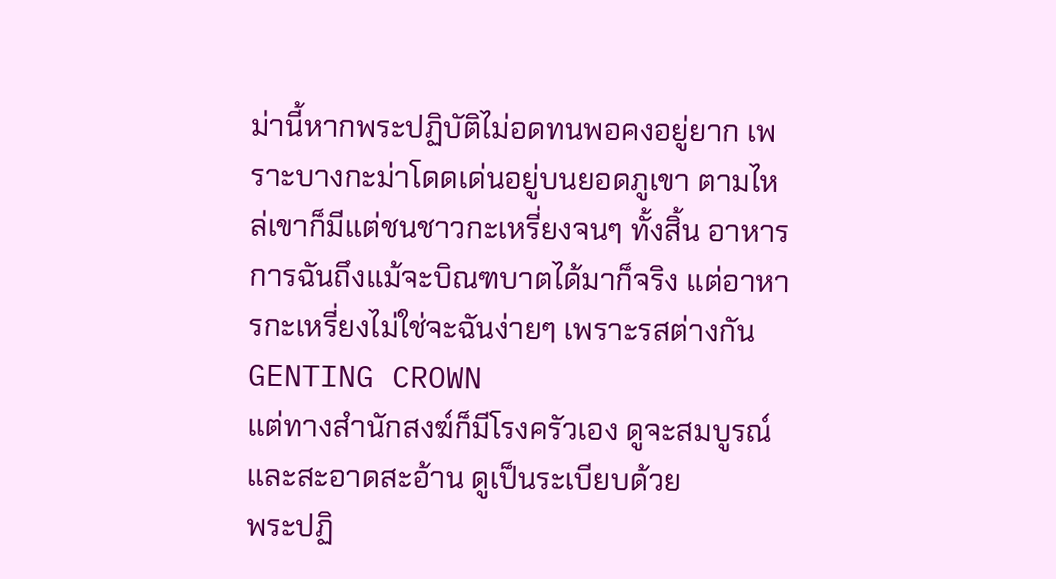ม่านี้หากพระปฏิบัติไม่อดทนพอคงอยู่ยาก เพราะบางกะม่าโดดเด่นอยู่บนยอดภูเขา ตามไหล่เขาก็มีแต่ชนชาวกะเหรี่ยงจนๆ ทั้งสิ้น อาหารการฉันถึงแม้จะบิณฑบาตได้มาก็จริง แต่อาหารกะเหรี่ยงไม่ใช่จะฉันง่ายๆ เพราะรสต่างกันGENTING CROWN
แต่ทางสำนักสงฆ์ก็มีโรงครัวเอง ดูจะสมบูรณ์และสะอาดสะอ้าน ดูเป็นระเบียบด้วย
พระปฏิ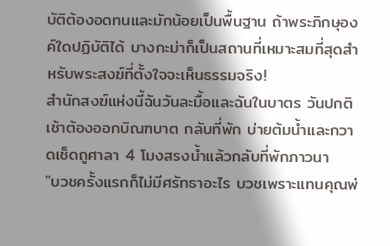บัติต้องอดทนและมักน้อยเป็นพื้นฐาน ถ้าพระภิกษุองค์ใดปฏิบัติได้ บางกะม่าก็เป็นสถานที่เหมาะสมที่สุดสำหรับพระสงฆ์ที่ตั้งใจจะเห็นธรรมจริง!
สำนักสงฆ์แห่งนี้ฉันวันละมื้อและฉันในบาตร วันปกติเช้าต้องออกบิณฑบาต กลับที่พัก บ่ายต้มน้ำและกวาดเช็ดถูศาลา 4 โมงสรงน้ำแล้วกลับที่พักภาวนา
"บวชครั้งแรกก็ไม่มีศรัทธาอะไร บวชเพราะแทนคุณพ่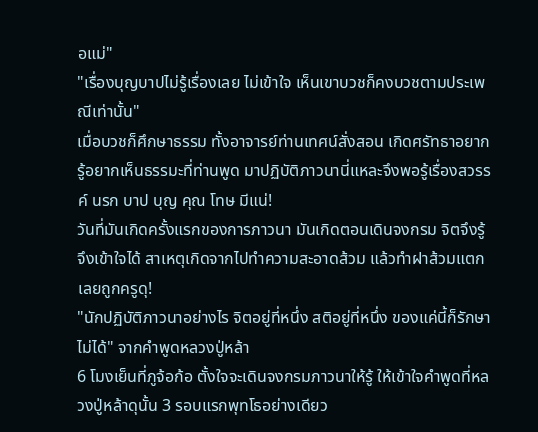อแม่"
"เรื่องบุญบาปไม่รู้เรื่องเลย ไม่เข้าใจ เห็นเขาบวชก็คงบวชตามประเพณีเท่านั้น"
เมื่อบวชก็ศึกษาธรรม ทั้งอาจารย์ท่านเทศน์สั่งสอน เกิดศรัทธาอยากรู้อยากเห็นธรรมะที่ท่านพูด มาปฏิบัติภาวนานี่แหละจึงพอรู้เรื่องสวรรค์ นรก บาป บุญ คุณ โทษ มีแน่!
วันที่มันเกิดครั้งแรกของการภาวนา มันเกิดตอนเดินจงกรม จิตจึงรู้ จึงเข้าใจได้ สาเหตุเกิดจากไปทำความสะอาดส้วม แล้วทำฝาส้วมแตกเลยถูกครูดุ!
"นักปฏิบัติภาวนาอย่างไร จิตอยู่ที่หนึ่ง สติอยู่ที่หนึ่ง ของแค่นี้ก็รักษาไม่ได้" จากคำพูดหลวงปู่หล้า
6 โมงเย็นที่ภูจ้อก้อ ตั้งใจจะเดินจงกรมภาวนาให้รู้ ให้เข้าใจคำพูดที่หลวงปู่หล้าดุนั้น 3 รอบแรกพุทโธอย่างเดียว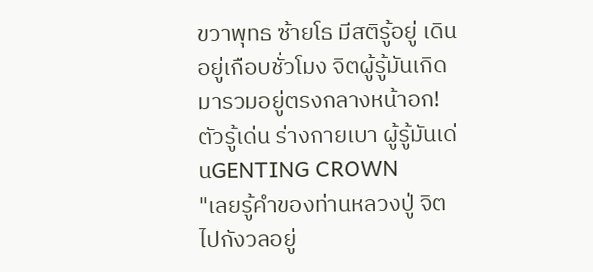ขวาพุทธ ซ้ายโธ มีสติรู้อยู่ เดินอยู่เกือบชั่วโมง จิตผู้รู้มันเกิดมารวมอยู่ตรงกลางหน้าอก! ตัวรู้เด่น ร่างกายเบา ผู้รู้มันเด่นGENTING CROWN
"เลยรู้คำของท่านหลวงปู่ จิตไปกังวลอยู่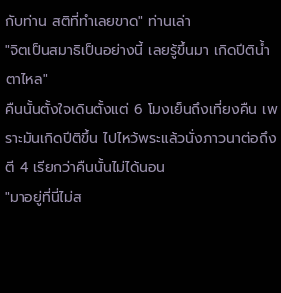กับท่าน สติที่ทำเลยขาด" ท่านเล่า
"จิตเป็นสมาธิเป็นอย่างนี้ เลยรู้ขึ้นมา เกิดปีติน้ำตาไหล"
คืนนั้นตั้งใจเดินตั้งแต่ 6 โมงเย็นถึงเที่ยงคืน เพราะมันเกิดปีติขึ้น ไปไหว้พระแล้วนั่งภาวนาต่อถึงตี 4 เรียกว่าคืนนั้นไม่ได้นอน
"มาอยู่ที่นี่ไม่ส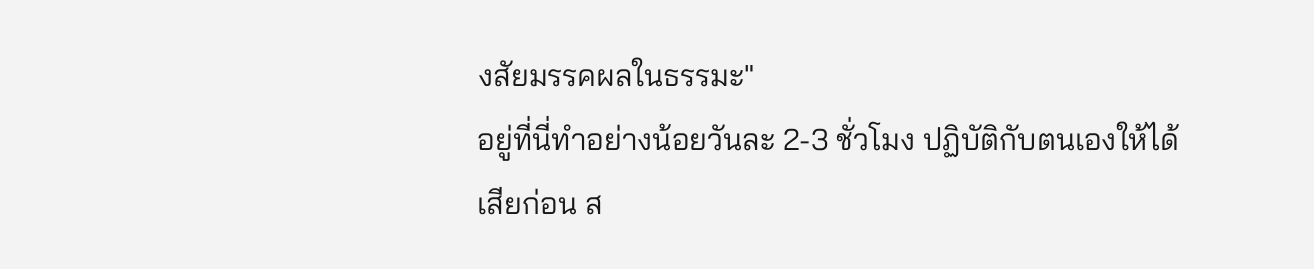งสัยมรรคผลในธรรมะ"
อยู่ที่นี่ทำอย่างน้อยวันละ 2-3 ชั่วโมง ปฏิบัติกับตนเองให้ได้เสียก่อน ส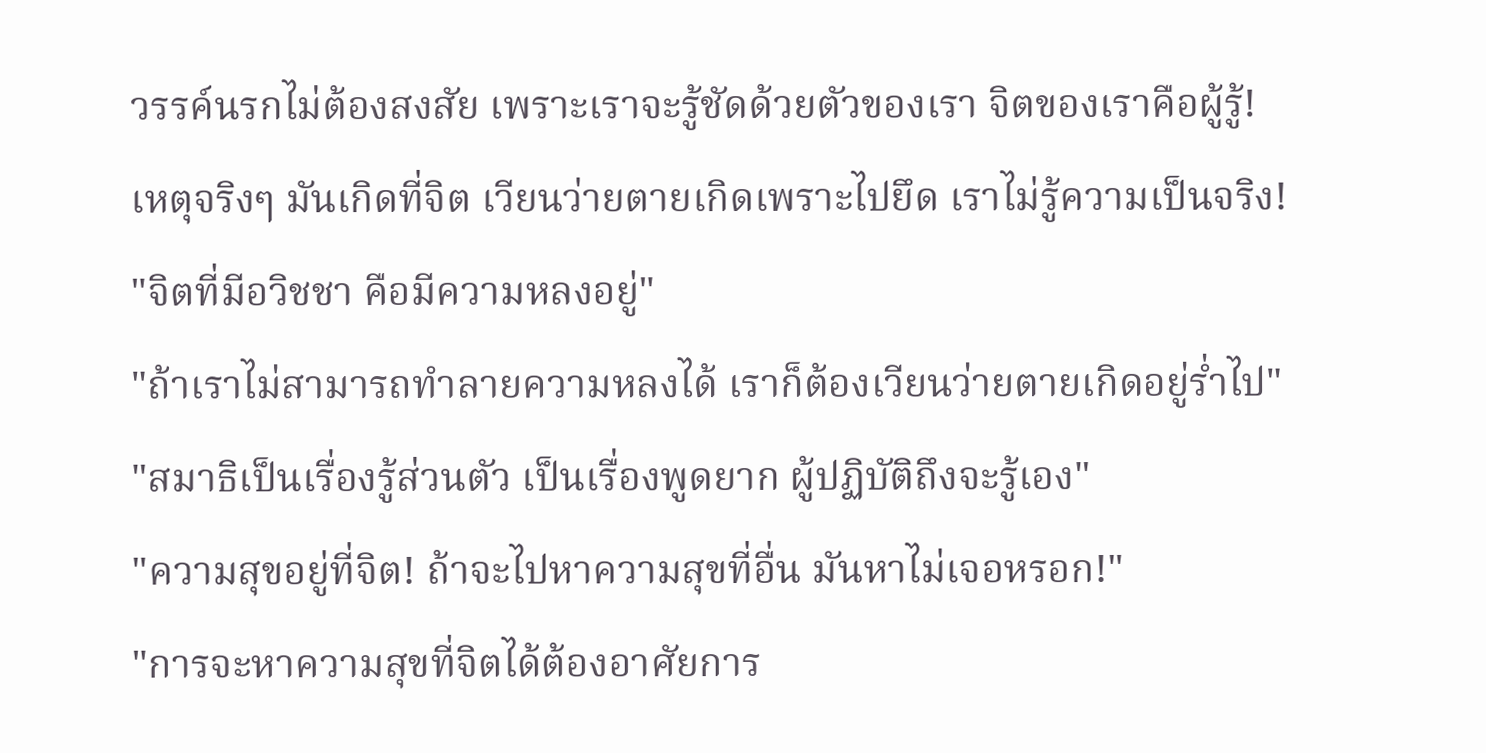วรรค์นรกไม่ต้องสงสัย เพราะเราจะรู้ชัดด้วยตัวของเรา จิตของเราคือผู้รู้!
เหตุจริงๆ มันเกิดที่จิต เวียนว่ายตายเกิดเพราะไปยึด เราไม่รู้ความเป็นจริง!
"จิตที่มีอวิชชา คือมีความหลงอยู่"
"ถ้าเราไม่สามารถทำลายความหลงได้ เราก็ต้องเวียนว่ายตายเกิดอยู่ร่ำไป"
"สมาธิเป็นเรื่องรู้ส่วนตัว เป็นเรื่องพูดยาก ผู้ปฏิบัติถึงจะรู้เอง"
"ความสุขอยู่ที่จิต! ถ้าจะไปหาความสุขที่อื่น มันหาไม่เจอหรอก!"
"การจะหาความสุขที่จิตได้ต้องอาศัยการ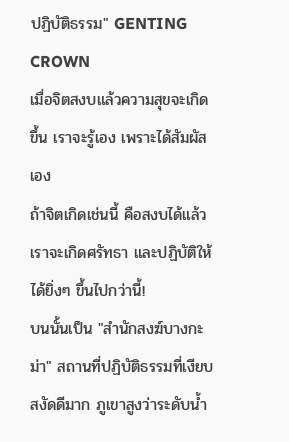ปฏิบัติธรรม" GENTING CROWN
เมื่อจิตสงบแล้วความสุขจะเกิดขึ้น เราจะรู้เอง เพราะได้สัมผัสเอง
ถ้าจิตเกิดเช่นนี้ คือสงบได้แล้วเราจะเกิดศรัทธา และปฏิบัติให้ได้ยิ่งๆ ขึ้นไปกว่านี้!
บนนั้นเป็น "สำนักสงฆ์บางกะม่า" สถานที่ปฏิบัติธรรมที่เงียบสงัดดีมาก ภูเขาสูงว่าระดับน้ำ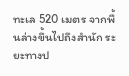ทะเล 520 เมตร จากพื้นล่างขึ้นไปถึงสำนัก ระยะทางป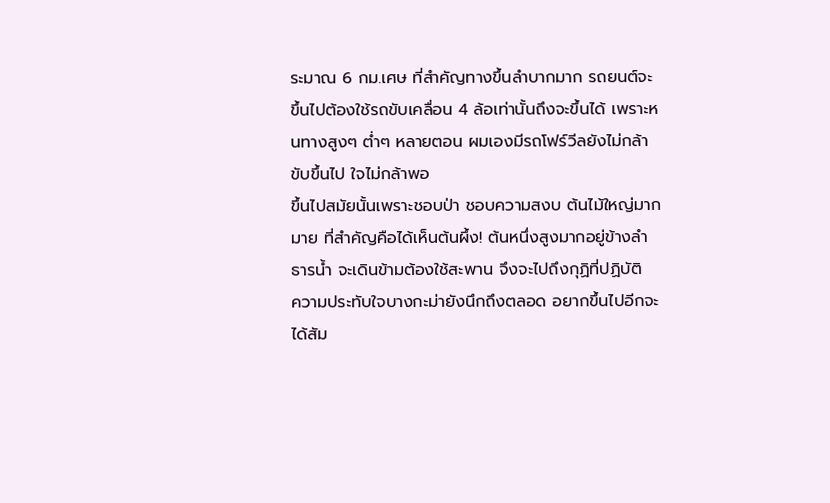ระมาณ 6 กม.เศษ ที่สำคัญทางขึ้นลำบากมาก รถยนต์จะขึ้นไปต้องใช้รถขับเคลื่อน 4 ล้อเท่านั้นถึงจะขึ้นได้ เพราะหนทางสูงๆ ต่ำๆ หลายตอน ผมเองมีรถโฟร์วีลยังไม่กล้าขับขึ้นไป ใจไม่กล้าพอ
ขึ้นไปสมัยนั้นเพราะชอบป่า ชอบความสงบ ต้นไม้ใหญ่มากมาย ที่สำคัญคือได้เห็นต้นผึ้ง! ต้นหนึ่งสูงมากอยู่ข้างลำธารน้ำ จะเดินข้ามต้องใช้สะพาน จึงจะไปถึงกุฏิที่ปฏิบัติ
ความประทับใจบางกะม่ายังนึกถึงตลอด อยากขึ้นไปอีกจะได้สัม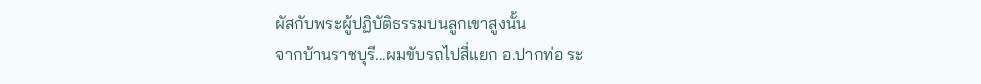ผัสกับพระผู้ปฏิบัติธรรมบนลูกเขาสูงนั้น
จากบ้านราชบุรี...ผมขับรถไปสี่แยก อ.ปากท่อ ระ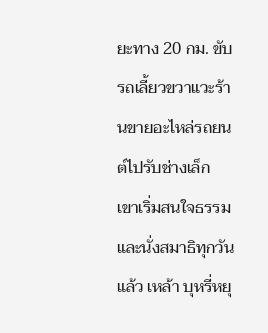ยะทาง 20 กม. ขับรถเลี้ยวขวาแวะร้านขายอะไหล่รถยนต์ไปรับช่างเล็ก เขาเริ่มสนใจธรรมและนั่งสมาธิทุกวันแล้ว เหล้า บุหรี่หยุ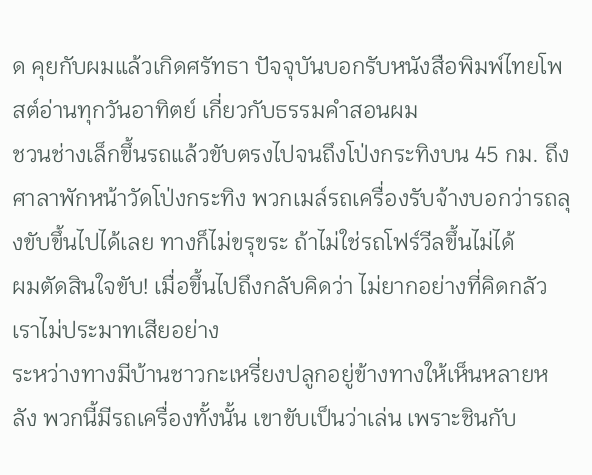ด คุยกับผมแล้วเกิดศรัทธา ปัจจุบันบอกรับหนังสือพิมพ์ไทยโพสต์อ่านทุกวันอาทิตย์ เกี่ยวกับธรรมคำสอนผม
ชวนช่างเล็กขึ้นรถแล้วขับตรงไปจนถึงโป่งกระทิงบน 45 กม. ถึงศาลาพักหน้าวัดโป่งกระทิง พวกเมล์รถเครื่องรับจ้างบอกว่ารถลุงขับขึ้นไปได้เลย ทางก็ไม่ขรุขระ ถ้าไม่ใช่รถโฟร์วีลขึ้นไม่ได้
ผมตัดสินใจขับ! เมื่อขึ้นไปถึงกลับคิดว่า ไม่ยากอย่างที่คิดกลัว เราไม่ประมาทเสียอย่าง
ระหว่างทางมีบ้านชาวกะเหรี่ยงปลูกอยู่ข้างทางให้เห็นหลายหลัง พวกนี้มีรถเครื่องทั้งนั้น เขาขับเป็นว่าเล่น เพราะชินกับ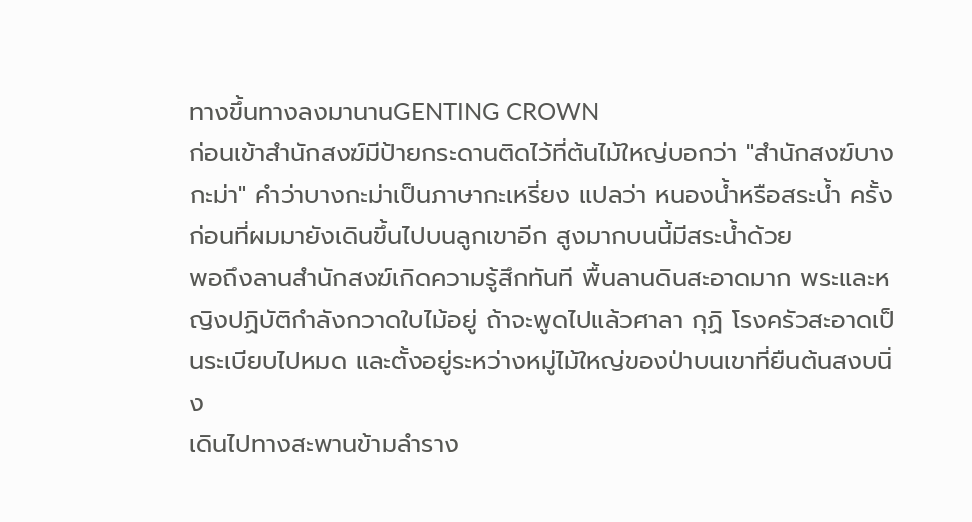ทางขึ้นทางลงมานานGENTING CROWN
ก่อนเข้าสำนักสงฆ์มีป้ายกระดานติดไว้ที่ต้นไม้ใหญ่บอกว่า "สำนักสงฆ์บางกะม่า" คำว่าบางกะม่าเป็นภาษากะเหรี่ยง แปลว่า หนองน้ำหรือสระน้ำ ครั้งก่อนที่ผมมายังเดินขึ้นไปบนลูกเขาอีก สูงมากบนนี้มีสระน้ำด้วย
พอถึงลานสำนักสงฆ์เกิดความรู้สึกทันที พื้นลานดินสะอาดมาก พระและหญิงปฏิบัติกำลังกวาดใบไม้อยู่ ถ้าจะพูดไปแล้วศาลา กุฏิ โรงครัวสะอาดเป็นระเบียบไปหมด และตั้งอยู่ระหว่างหมู่ไม้ใหญ่ของป่าบนเขาที่ยืนต้นสงบนิ่ง
เดินไปทางสะพานข้ามลำราง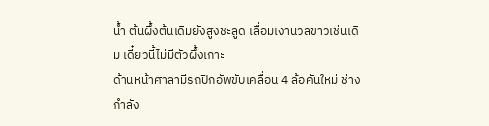น้ำ ต้นผึ้งต้นเดิมยังสูงชะลูด เลื่อมเงานวลขาวเช่นเดิม เดี๋ยวนี้ไม่มีตัวผึ้งเกาะ
ด้านหน้าศาลามีรถปิกอัพขับเคลื่อน 4 ล้อคันใหม่ ช่างกำลัง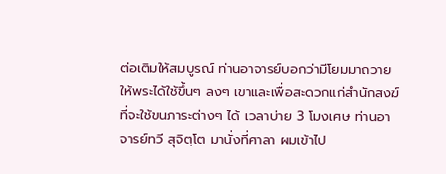ต่อเติมให้สมบูรณ์ ท่านอาจารย์บอกว่ามีโยมมาถวายให้พระได้ใช้ขึ้นๆ ลงๆ เขาและเพื่อสะดวกแก่สำนักสงฆ์ที่จะใช้ขนภาระต่างๆ ได้ เวลาบ่าย 3 โมงเศษ ท่านอาจารย์ทวี สุจิตฺโต มานั่งที่ศาลา ผมเข้าไป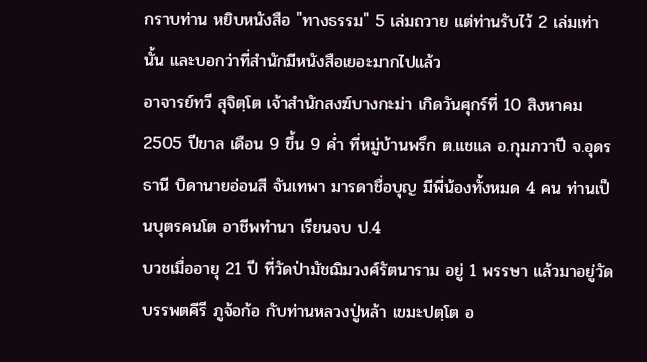กราบท่าน หยิบหนังสือ "ทางธรรม" 5 เล่มถวาย แต่ท่านรับไว้ 2 เล่มเท่านั้น และบอกว่าที่สำนักมีหนังสือเยอะมากไปแล้ว
อาจารย์ทวี สุจิตฺโต เจ้าสำนักสงฆ์บางกะม่า เกิดวันศุกร์ที่ 10 สิงหาคม 2505 ปีขาล เดือน 9 ขึ้น 9 ค่ำ ที่หมู่บ้านพรึก ต.แชแล อ.กุมภวาปี จ.อุดรธานี บิดานายอ่อนสี จันเทพา มารดาชื่อบุญ มีพี่น้องทั้งหมด 4 คน ท่านเป็นบุตรคนโต อาชีพทำนา เรียนจบ ป.4
บวชเมื่ออายุ 21 ปี ที่วัดป่ามัชฌิมวงศ์รัตนาราม อยู่ 1 พรรษา แล้วมาอยู่วัดบรรพตคีรี ภูจ้อก้อ กับท่านหลวงปู่หล้า เขมะปตฺโต อ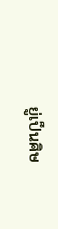ยู่เป็นศิษ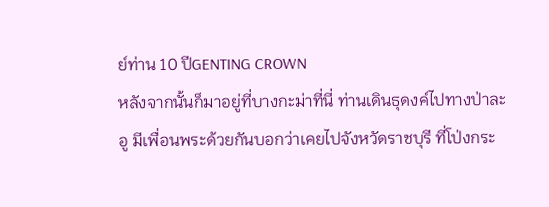ย์ท่าน 10 ปีGENTING CROWN
หลังจากนั้นก็มาอยู่ที่บางกะม่าที่นี่ ท่านเดินธุดงค์ไปทางป่าละอู มีเพื่อนพระด้วยกันบอกว่าเคยไปจังหวัดราชบุรี ที่โป่งกระ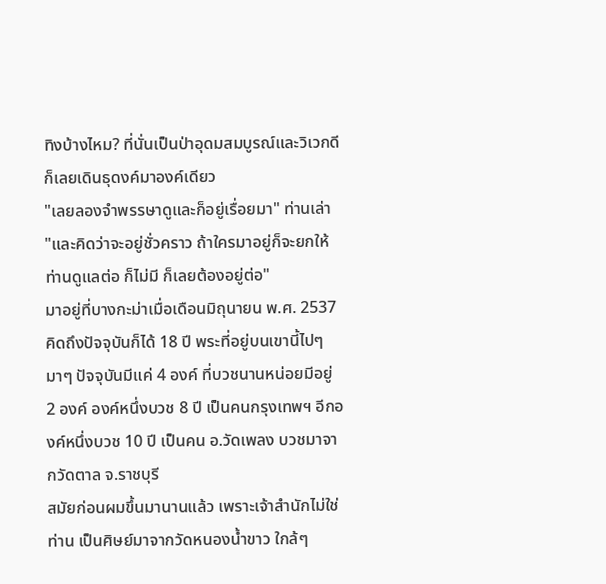ทิงบ้างไหม? ที่นั่นเป็นป่าอุดมสมบูรณ์และวิเวกดี ก็เลยเดินธุดงค์มาองค์เดียว
"เลยลองจำพรรษาดูและก็อยู่เรื่อยมา" ท่านเล่า
"และคิดว่าจะอยู่ชั่วคราว ถ้าใครมาอยู่ก็จะยกให้ท่านดูแลต่อ ก็ไม่มี ก็เลยต้องอยู่ต่อ"
มาอยู่ที่บางกะม่าเมื่อเดือนมิถุนายน พ.ศ. 2537 คิดถึงปัจจุบันก็ได้ 18 ปี พระที่อยู่บนเขานี้ไปๆ มาๆ ปัจจุบันมีแค่ 4 องค์ ที่บวชนานหน่อยมีอยู่ 2 องค์ องค์หนึ่งบวช 8 ปี เป็นคนกรุงเทพฯ อีกองค์หนึ่งบวช 10 ปี เป็นคน อ.วัดเพลง บวชมาจากวัดตาล จ.ราชบุรี
สมัยก่อนผมขึ้นมานานแล้ว เพราะเจ้าสำนักไม่ใช่ท่าน เป็นศิษย์มาจากวัดหนองน้ำขาว ใกล้ๆ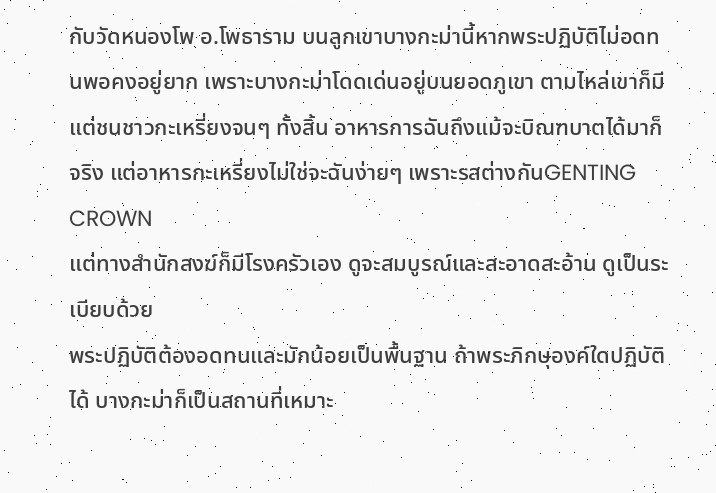กับวัดหนองโพ อ.โพธาราม บนลูกเขาบางกะม่านี้หากพระปฏิบัติไม่อดทนพอคงอยู่ยาก เพราะบางกะม่าโดดเด่นอยู่บนยอดภูเขา ตามไหล่เขาก็มีแต่ชนชาวกะเหรี่ยงจนๆ ทั้งสิ้น อาหารการฉันถึงแม้จะบิณฑบาตได้มาก็จริง แต่อาหารกะเหรี่ยงไม่ใช่จะฉันง่ายๆ เพราะรสต่างกันGENTING CROWN
แต่ทางสำนักสงฆ์ก็มีโรงครัวเอง ดูจะสมบูรณ์และสะอาดสะอ้าน ดูเป็นระเบียบด้วย
พระปฏิบัติต้องอดทนและมักน้อยเป็นพื้นฐาน ถ้าพระภิกษุองค์ใดปฏิบัติได้ บางกะม่าก็เป็นสถานที่เหมาะ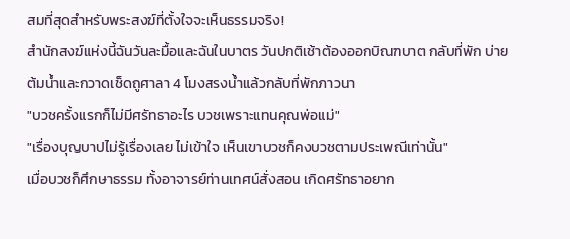สมที่สุดสำหรับพระสงฆ์ที่ตั้งใจจะเห็นธรรมจริง!
สำนักสงฆ์แห่งนี้ฉันวันละมื้อและฉันในบาตร วันปกติเช้าต้องออกบิณฑบาต กลับที่พัก บ่ายต้มน้ำและกวาดเช็ดถูศาลา 4 โมงสรงน้ำแล้วกลับที่พักภาวนา
"บวชครั้งแรกก็ไม่มีศรัทธาอะไร บวชเพราะแทนคุณพ่อแม่"
"เรื่องบุญบาปไม่รู้เรื่องเลย ไม่เข้าใจ เห็นเขาบวชก็คงบวชตามประเพณีเท่านั้น"
เมื่อบวชก็ศึกษาธรรม ทั้งอาจารย์ท่านเทศน์สั่งสอน เกิดศรัทธาอยาก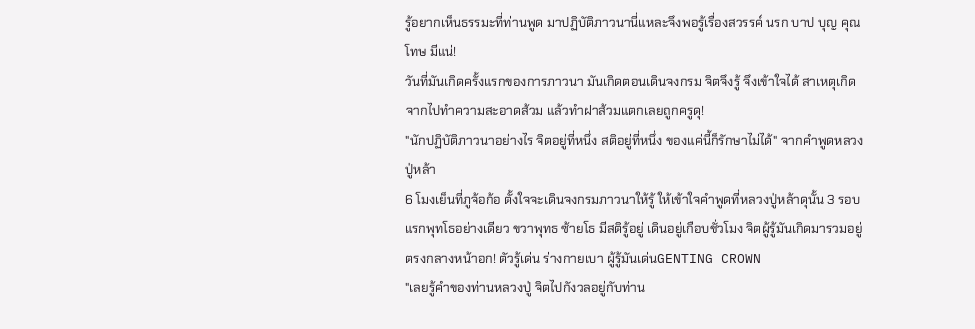รู้อยากเห็นธรรมะที่ท่านพูด มาปฏิบัติภาวนานี่แหละจึงพอรู้เรื่องสวรรค์ นรก บาป บุญ คุณ โทษ มีแน่!
วันที่มันเกิดครั้งแรกของการภาวนา มันเกิดตอนเดินจงกรม จิตจึงรู้ จึงเข้าใจได้ สาเหตุเกิดจากไปทำความสะอาดส้วม แล้วทำฝาส้วมแตกเลยถูกครูดุ!
"นักปฏิบัติภาวนาอย่างไร จิตอยู่ที่หนึ่ง สติอยู่ที่หนึ่ง ของแค่นี้ก็รักษาไม่ได้" จากคำพูดหลวงปู่หล้า
6 โมงเย็นที่ภูจ้อก้อ ตั้งใจจะเดินจงกรมภาวนาให้รู้ ให้เข้าใจคำพูดที่หลวงปู่หล้าดุนั้น 3 รอบแรกพุทโธอย่างเดียว ขวาพุทธ ซ้ายโธ มีสติรู้อยู่ เดินอยู่เกือบชั่วโมง จิตผู้รู้มันเกิดมารวมอยู่ตรงกลางหน้าอก! ตัวรู้เด่น ร่างกายเบา ผู้รู้มันเด่นGENTING CROWN
"เลยรู้คำของท่านหลวงปู่ จิตไปกังวลอยู่กับท่าน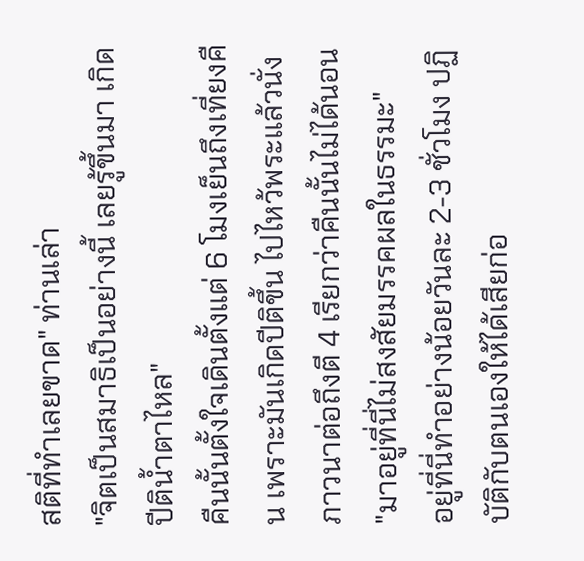สติที่ทำเลยขาด" ท่านเล่า
"จิตเป็นสมาธิเป็นอย่างนี้ เลยรู้ขึ้นมา เกิดปีติน้ำตาไหล"
คืนนั้นตั้งใจเดินตั้งแต่ 6 โมงเย็นถึงเที่ยงคืน เพราะมันเกิดปีติขึ้น ไปไหว้พระแล้วนั่งภาวนาต่อถึงตี 4 เรียกว่าคืนนั้นไม่ได้นอน
"มาอยู่ที่นี่ไม่สงสัยมรรคผลในธรรมะ"
อยู่ที่นี่ทำอย่างน้อยวันละ 2-3 ชั่วโมง ปฏิบัติกับตนเองให้ได้เสียก่อ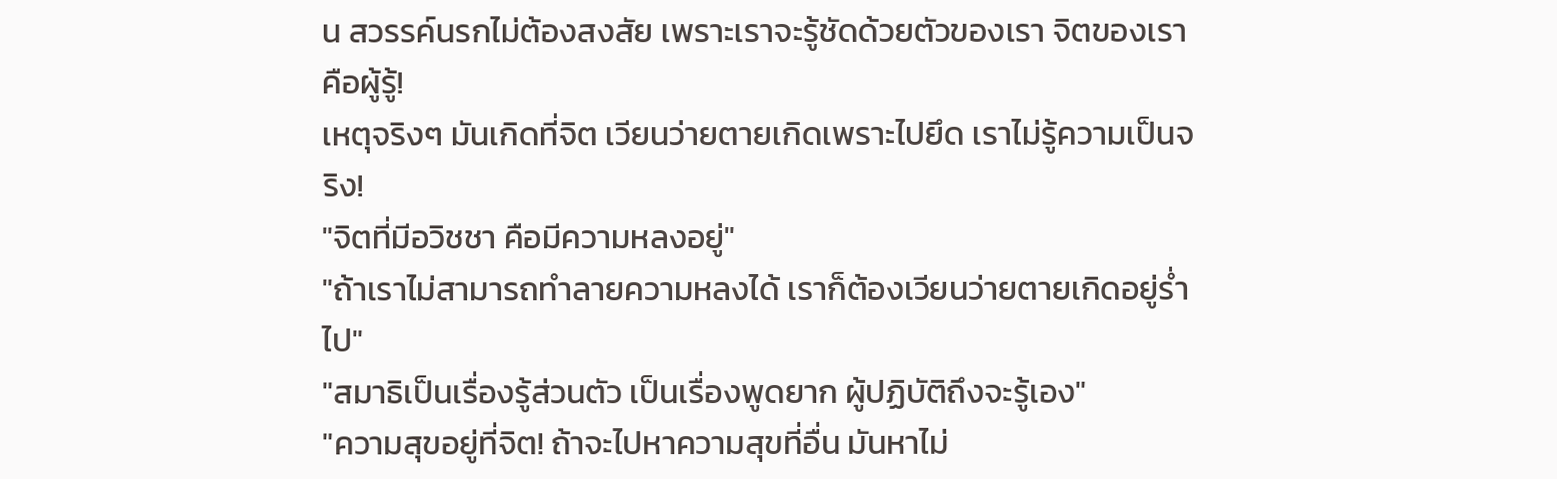น สวรรค์นรกไม่ต้องสงสัย เพราะเราจะรู้ชัดด้วยตัวของเรา จิตของเราคือผู้รู้!
เหตุจริงๆ มันเกิดที่จิต เวียนว่ายตายเกิดเพราะไปยึด เราไม่รู้ความเป็นจริง!
"จิตที่มีอวิชชา คือมีความหลงอยู่"
"ถ้าเราไม่สามารถทำลายความหลงได้ เราก็ต้องเวียนว่ายตายเกิดอยู่ร่ำไป"
"สมาธิเป็นเรื่องรู้ส่วนตัว เป็นเรื่องพูดยาก ผู้ปฏิบัติถึงจะรู้เอง"
"ความสุขอยู่ที่จิต! ถ้าจะไปหาความสุขที่อื่น มันหาไม่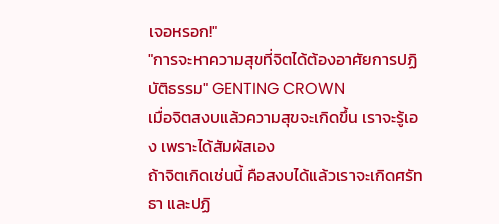เจอหรอก!"
"การจะหาความสุขที่จิตได้ต้องอาศัยการปฏิบัติธรรม" GENTING CROWN
เมื่อจิตสงบแล้วความสุขจะเกิดขึ้น เราจะรู้เอง เพราะได้สัมผัสเอง
ถ้าจิตเกิดเช่นนี้ คือสงบได้แล้วเราจะเกิดศรัทธา และปฏิ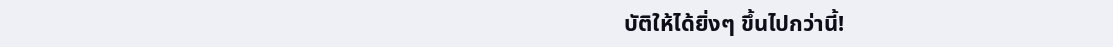บัติให้ได้ยิ่งๆ ขึ้นไปกว่านี้!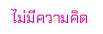ไม่มีความคิด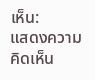เห็น:
แสดงความคิดเห็น